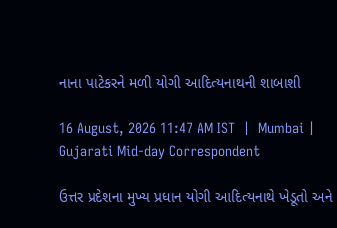નાના પાટેકરને મળી યોગી આદિત્યનાથની શાબાશી

16 August, 2026 11:47 AM IST  |  Mumbai | Gujarati Mid-day Correspondent

ઉત્તર પ્રદેશના મુખ્ય પ્રધાન યોગી આદિત્યનાથે ખેડૂતો અને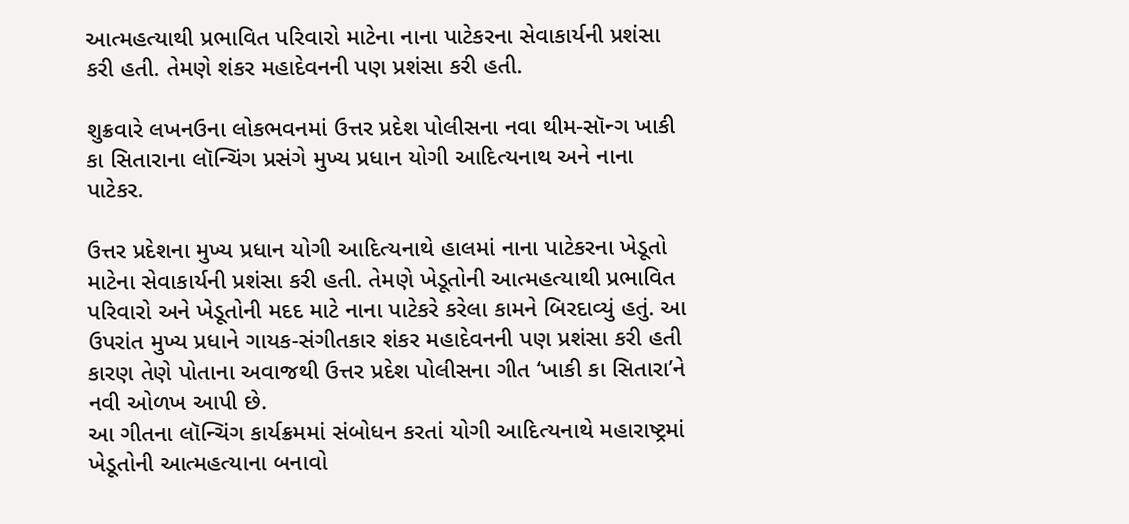આત્મહત્યાથી પ્રભાવિત પરિવારો માટેના નાના પાટેકરના સેવાકાર્યની પ્રશંસા કરી હતી. તેમણે શંકર મહાદેવનની પણ પ્રશંસા કરી હતી.

શુક્રવારે લખનઉના લોકભવનમાં ઉત્તર પ્રદેશ પોલીસના નવા થીમ-સૉન્ગ ખાકી કા સિતારાના લૉન્ચિંગ પ્રસંગે મુખ્ય પ્રધાન યોગી આદિત્યનાથ અને નાના પાટેકર.

ઉત્તર પ્રદેશના મુખ્ય પ્રધાન યોગી આદિત્યનાથે હાલમાં નાના પાટેકરના ખેડૂતો માટેના સેવાકાર્યની પ્રશંસા કરી હતી. તેમણે ખેડૂતોની આત્મહત્યાથી પ્રભાવિત પરિવારો અને ખેડૂતોની મદદ માટે નાના પાટેકરે કરેલા કામને બિરદાવ્યું હતું. આ ઉપરાંત મુખ્ય પ્રધાને ગાયક-સંગીતકાર શંકર મહાદેવનની પણ પ્રશંસા કરી હતી કારણ તેણે પોતાના અવાજથી ઉત્તર પ્રદેશ પોલીસના ગીત ‘ખાકી કા સિતારા’ને નવી ઓળખ આપી છે.
આ ગીતના લૉન્ચિંગ કાર્યક્રમમાં સંબોધન કરતાં યોગી આદિત્યનાથે મહારાષ્ટ્રમાં ખેડૂતોની આત્મહત્યાના બનાવો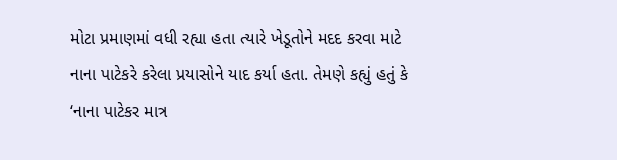મોટા પ્રમાણમાં વધી રહ્યા હતા ત્યારે ખેડૂતોને મદદ કરવા માટે નાના પાટેકરે કરેલા પ્રયાસોને યાદ કર્યા હતા. તેમણે કહ્યું હતું કે ‘નાના પાટેકર માત્ર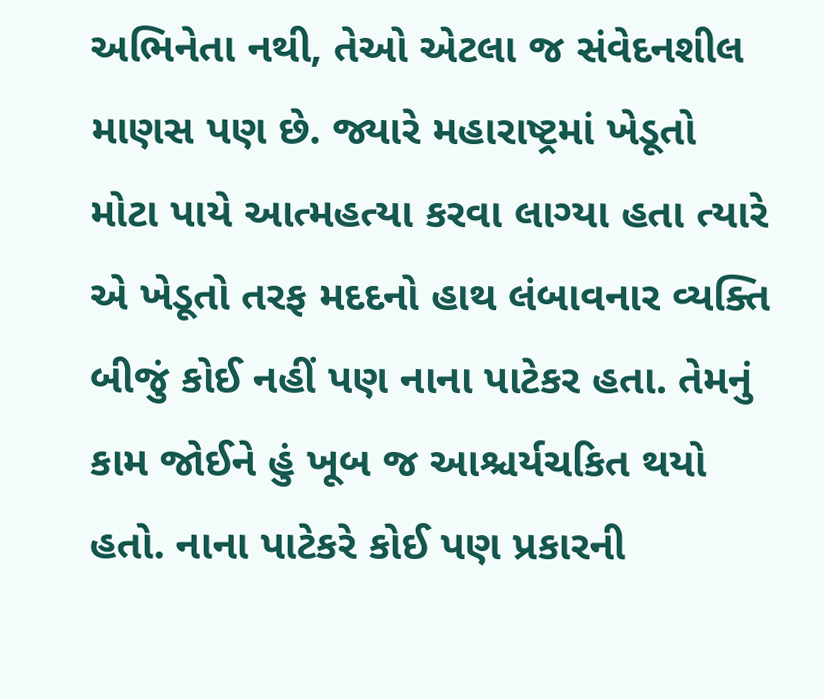અભિનેતા નથી, તેઓ એટલા જ સંવેદનશીલ માણસ પણ છે. જ્યારે મહારાષ્ટ્રમાં ખેડૂતો મોટા પાયે આત્મહત્યા કરવા લાગ્યા હતા ત્યારે એ ખેડૂતો તરફ મદદનો હાથ લંબાવનાર વ્યક્તિ બીજું કોઈ નહીં પણ નાના પાટેકર હતા. તેમનું કામ જોઈને હું ખૂબ જ આશ્ચર્યચકિત થયો હતો. નાના પાટેકરે કોઈ પણ પ્રકારની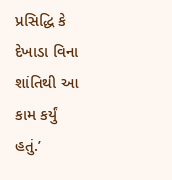પ્રસિદ્ધિ કે દેખાડા વિના શાંતિથી આ કામ કર્યું હતું.’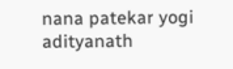nana patekar yogi adityanath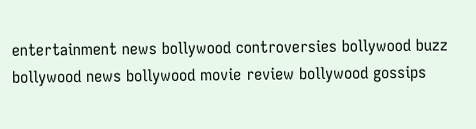entertainment news bollywood controversies bollywood buzz bollywood news bollywood movie review bollywood gossips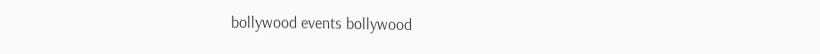bollywood events bollywood